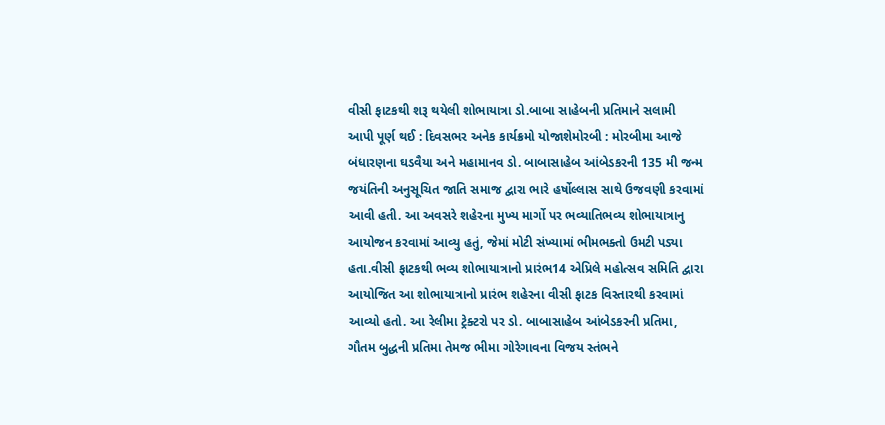વીસી ફાટકથી શરૂ થયેલી શોભાયાત્રા ડો.બાબા સાહેબની પ્રતિમાને સલામી આપી પૂર્ણ થઈ : દિવસભર અનેક કાર્યક્રમો યોજાશેમોરબી : મોરબીમા આજે બંધારણના ઘડવૈયા અને મહામાનવ ડો. બાબાસાહેબ આંબેડકરની 135 મી જન્મ જયંતિની અનુસૂચિત જાતિ સમાજ દ્વારા ભારે હર્ષોલ્લાસ સાથે ઉજવણી કરવામાં આવી હતી. આ અવસરે શહેરના મુખ્ય માર્ગો પર ભવ્યાતિભવ્ય શોભાયાત્રાનુ આયોજન કરવામાં આવ્યુ હતું, જેમાં મોટી સંખ્યામાં ભીમભક્તો ઉમટી પડ્યા હતા.વીસી ફાટકથી ભવ્ય શોભાયાત્રાનો પ્રારંભ14 એપ્રિલે મહોત્સવ સમિતિ દ્વારા આયોજિત આ શોભાયાત્રાનો પ્રારંભ શહેરના વીસી ફાટક વિસ્તારથી કરવામાં આવ્યો હતો. આ રેલીમા ટ્રેક્ટરો પર ડો. બાબાસાહેબ આંબેડકરની પ્રતિમા, ગૌતમ બુદ્ધની પ્રતિમા તેમજ ભીમા ગોરેગાવના વિજય સ્તંભને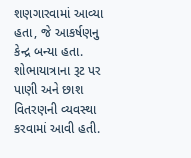શણગારવામાં આવ્યા હતા, જે આકર્ષણનુ કેન્દ્ર બન્યા હતા. શોભાયાત્રાના રૂટ પર પાણી અને છાશ વિતરણની વ્યવસ્થા કરવામાં આવી હતી.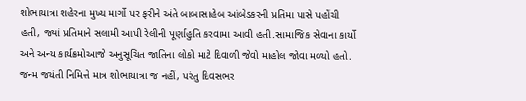શોભાયાત્રા શહેરના મુખ્ય માર્ગો પર ફરીને અંતે બાબાસાહેબ આંબેડકરની પ્રતિમા પાસે પહોંચી હતી, જ્યાં પ્રતિમાને સલામી આપી રેલીની પૂર્ણાહુતિ કરવામા આવી હતી.સામાજિક સેવાના કાર્યો અને અન્ય કાર્યક્રમોઆજે અનુસૂચિત જાતિના લોકો માટે દિવાળી જેવો માહોલ જોવા મળ્યો હતો. જન્મ જયંતી નિમિત્તે માત્ર શોભાયાત્રા જ નહીં, પરંતુ દિવસભર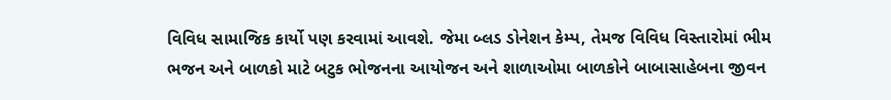વિવિધ સામાજિક કાર્યો પણ કરવામાં આવશે. જેમા બ્લડ ડોનેશન કેમ્પ, તેમજ વિવિધ વિસ્તારોમાં ભીમ ભજન અને બાળકો માટે બટુક ભોજનના આયોજન અને શાળાઓમા બાળકોને બાબાસાહેબના જીવન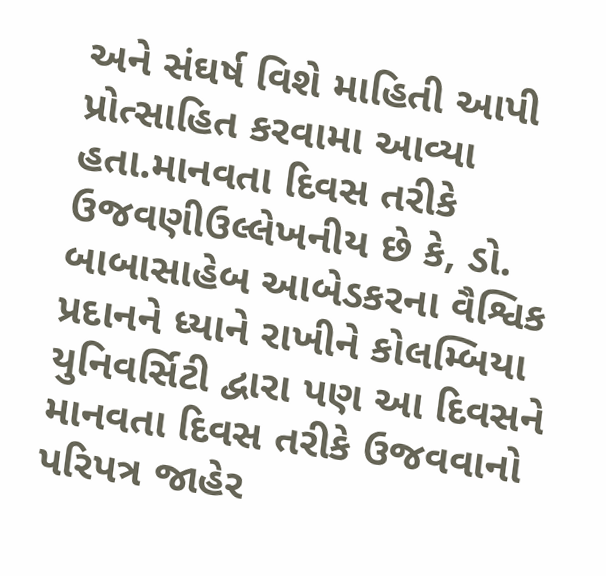અને સંઘર્ષ વિશે માહિતી આપી પ્રોત્સાહિત કરવામા આવ્યા હતા.માનવતા દિવસ તરીકે ઉજવણીઉલ્લેખનીય છે કે, ડો. બાબાસાહેબ આબેડકરના વૈશ્વિક પ્રદાનને ધ્યાને રાખીને કોલમ્બિયા યુનિવર્સિટી દ્વારા પણ આ દિવસને માનવતા દિવસ તરીકે ઉજવવાનો પરિપત્ર જાહેર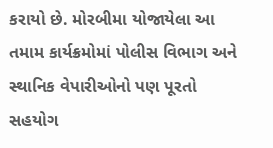કરાયો છે. મોરબીમા યોજાયેલા આ તમામ કાર્યક્રમોમાં પોલીસ વિભાગ અને સ્થાનિક વેપારીઓનો પણ પૂરતો સહયોગ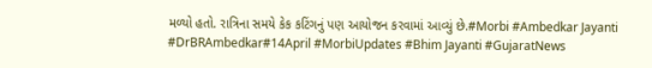મળ્યો હતો. રાત્રિના સમયે કેક કટિંગનું પણ આયોજન કરવામાં આવ્યું છે.#Morbi #Ambedkar Jayanti #DrBRAmbedkar#14April #MorbiUpdates #Bhim Jayanti #GujaratNews